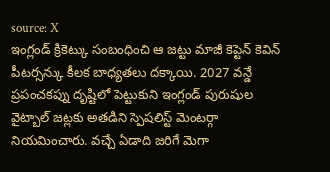source: X
ఇంగ్లండ్ క్రికెట్కు సంబంధించి ఆ జట్టు మాజీ కెప్టెన్ కెవిన్ పీటర్సన్కు కీలక బాధ్యతలు దక్కాయి. 2027 వన్డే ప్రపంచకప్ను దృష్టిలో పెట్టుకుని ఇంగ్లండ్ పురుషుల వైట్బాల్ జట్లకు అతడిని స్పెషలిస్ట్ మెంటర్గా నియమించారు. వచ్చే ఏడాది జరిగే మెగా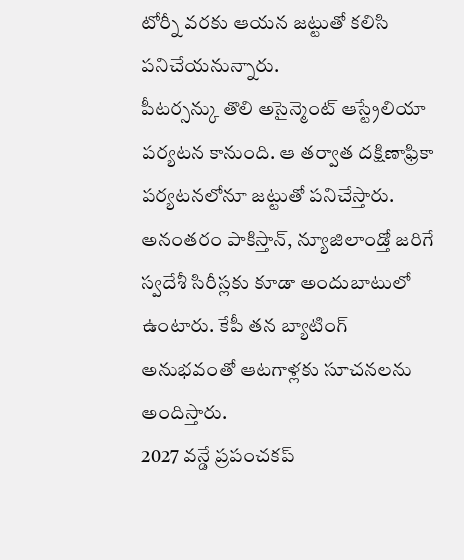టోర్నీ వరకు ఆయన జట్టుతో కలిసి పనిచేయనున్నారు.
పీటర్సన్కు తొలి అసైన్మెంట్ ఆస్ట్రేలియా పర్యటన కానుంది. ఆ తర్వాత దక్షిణాఫ్రికా పర్యటనలోనూ జట్టుతో పనిచేస్తారు. అనంతరం పాకిస్తాన్, న్యూజిలాండ్తో జరిగే స్వదేశీ సిరీస్లకు కూడా అందుబాటులో ఉంటారు. కేపీ తన బ్యాటింగ్ అనుభవంతో ఆటగాళ్లకు సూచనలను అందిస్తారు.
2027 వన్డే ప్రపంచకప్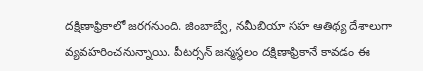దక్షిణాఫ్రికాలో జరగనుంది. జింబాబ్వే, నమీబియా సహ ఆతిథ్య దేశాలుగా వ్యవహరించనున్నాయి. పీటర్సన్ జన్మస్థలం దక్షిణాఫ్రికానే కావడం ఈ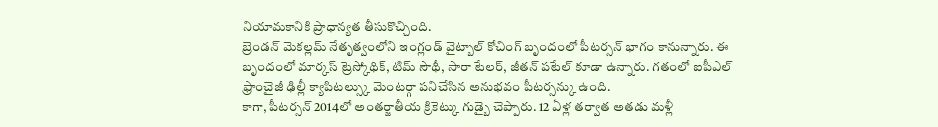నియామకానికి ప్రాధాన్యత తీసుకొచ్చింది.
బ్రెండన్ మెకల్లమ్ నేతృత్వంలోని ఇంగ్లండ్ వైట్బాల్ కోచింగ్ బృందంలో పీటర్సన్ భాగం కానున్నారు. ఈ బృందంలో మార్కస్ ట్రెస్కోథిక్, టిమ్ సౌథీ, సారా టేలర్, జీతన్ పటేల్ కూడా ఉన్నారు. గతంలో ఐపీఎల్ ఫ్రాంచైజీ ఢిల్లీ క్యాపిటల్స్కు మెంటర్గా పనిచేసిన అనుభవం పీటర్సన్కు ఉంది.
కాగా, పీటర్సన్ 2014లో అంతర్జాతీయ క్రికెట్కు గుడ్బై చెప్పారు. 12 ఏళ్ల తర్వాత అతడు మళ్లీ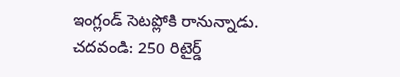ఇంగ్లండ్ సెటప్లోకి రానున్నాడు.
చదవండి: 250 రిటైర్డ్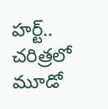హర్ట్.. చరిత్రలో మూడో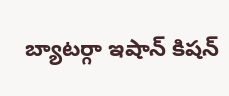బ్యాటర్గా ఇషాన్ కిషన్